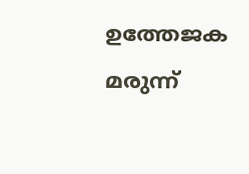ഉത്തേജക മരുന്ന്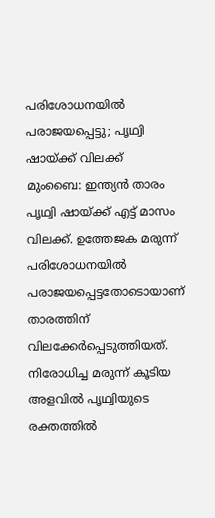പരിശോധനയിൽ പരാജയപ്പെട്ടു; പൃഥ്വി ഷായ്ക്ക് വിലക്ക്
മുംബൈ: ഇന്ത്യൻ താരം പൃഥ്വി ഷായ്ക്ക് എട്ട് മാസം വിലക്ക്. ഉത്തേജക മരുന്ന് പരിശോധനയിൽ പരാജയപ്പെട്ടതോടൊയാണ് താരത്തിന് വിലക്കേർപ്പെടുത്തിയത്. നിരോധിച്ച മരുന്ന് കൂടിയ അളവിൽ പൃഥ്വിയുടെ രക്തത്തിൽ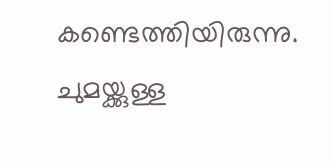കണ്ടെത്തിയിരുന്നു. ചുമയ്ക്കുള്ള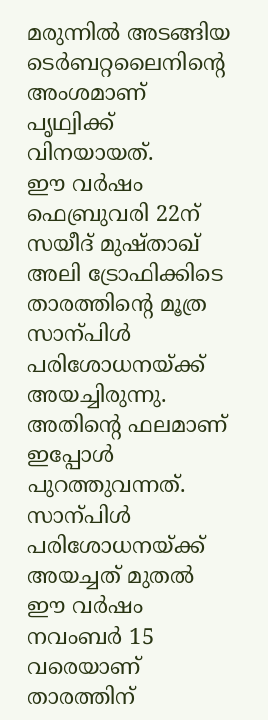മരുന്നിൽ അടങ്ങിയ ടെർബറ്റലൈനിന്റെ അംശമാണ് പൃഥ്വിക്ക് വിനയായത്.
ഈ വർഷം ഫെബ്രുവരി 22ന് സയീദ് മുഷ്താഖ് അലി ട്രോഫിക്കിടെ താരത്തിന്റെ മൂത്ര സാന്പിൾ പരിശോധനയ്ക്ക് അയച്ചിരുന്നു. അതിന്റെ ഫലമാണ് ഇപ്പോൾ പുറത്തുവന്നത്. സാന്പിൾ പരിശോധനയ്ക്ക് അയച്ചത് മുതൽ ഈ വർഷം നവംബർ 15 വരെയാണ് താരത്തിന്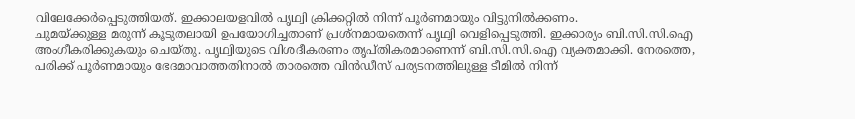വിലേക്കേർപ്പെടുത്തിയത്. ഇക്കാലയളവിൽ പൃഥ്വി ക്രിക്കറ്റിൽ നിന്ന് പൂർണമായും വിട്ടുനിൽക്കണം.
ചുമയ്ക്കുള്ള മരുന്ന് കൂടുതലായി ഉപയോഗിച്ചതാണ് പ്രശ്നമായതെന്ന് പൃഥ്വി വെളിപ്പെടുത്തി. ഇക്കാര്യം ബി.സി.സി.ഐ അംഗീകരിക്കുകയും ചെയ്തു. പൃഥ്വിയുടെ വിശദീകരണം തൃപ്തികരമാണെന്ന് ബി.സി.സി.ഐ വ്യക്തമാക്കി. നേരത്തെ, പരിക്ക് പൂർണമായും ഭേദമാവാത്തതിനാൽ താരത്തെ വിൻഡീസ് പര്യടനത്തിലുള്ള ടീമിൽ നിന്ന്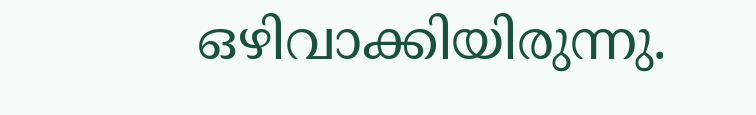ഒഴിവാക്കിയിരുന്നു.